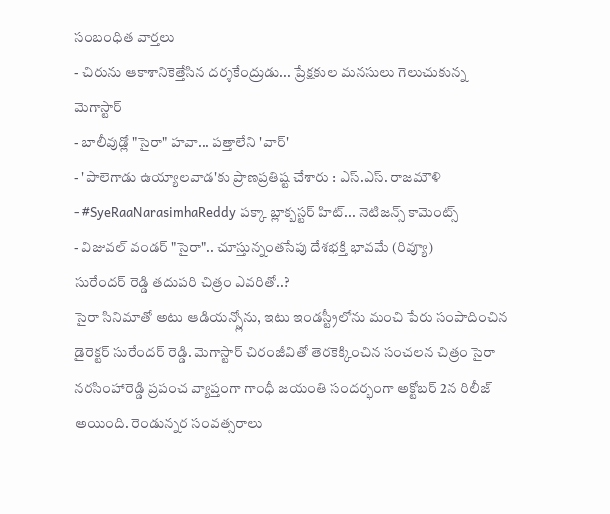సంబంధిత వార్తలు
- చిరును ఆకాశానికెత్తేసిన దర్శకేంద్రుడు... ప్రేక్షకుల మనసులు గెలుచుకున్న మెగాస్టార్
- బాలీవుడ్లో "సైరా" హవా... పత్తాలేని 'వార్'
- 'పాలెగాడు ఉయ్యాలవాడ'కు ప్రాణప్రతిష్ట చేశారు : ఎస్.ఎస్. రాజమౌళి
- #SyeRaaNarasimhaReddy పక్కా బ్లాక్బస్టర్ హిట్... నెటిజన్స్ కామెంట్స్
- విజువల్ వండర్ "సైరా".. చూస్తున్నంతసేపు దేశభక్తి భావమే (రివ్యూ)
సురేందర్ రెడ్డి తదుపరి చిత్రం ఎవరితో..?
సైరా సినిమాతో అటు ఆడియన్స్లోను, ఇటు ఇండస్ట్రీలోను మంచి పేరు సంపాదించిన డైరెక్టర్ సురేందర్ రెడ్డి. మెగాస్టార్ చిరంజీవితో తెరకెక్కించిన సంచలన చిత్రం సైరా నరసింహారెడ్డి ప్రపంచ వ్యాప్తంగా గాంధీ జయంతి సందర్భంగా అక్టోబర్ 2న రిలీజ్ అయింది. రెండున్నర సంవత్సరాలు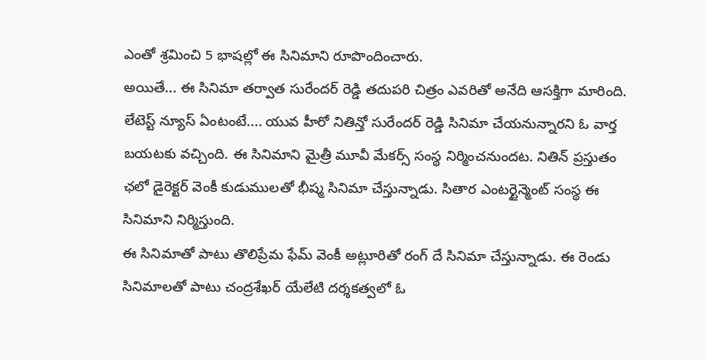ఎంతో శ్రమించి 5 భాషల్లో ఈ సినిమాని రూపొందించారు.
అయితే... ఈ సినిమా తర్వాత సురేందర్ రెడ్డి తదుపరి చిత్రం ఎవరితో అనేది ఆసక్తిగా మారింది.
లేటెస్ట్ న్యూస్ ఏంటంటే.... యువ హీరో నితిన్తో సురేందర్ రెడ్డి సినిమా చేయనున్నారని ఓ వార్త బయటకు వచ్చింది. ఈ సినిమాని మైత్రీ మూవీ మేకర్స్ సంస్థ నిర్మించనుందట. నితిన్ ప్రస్తుతం ఛలో డైరెక్టర్ వెంకీ కుడుములతో భీష్మ సినిమా చేస్తున్నాడు. సితార ఎంటర్టైన్మెంట్ సంస్థ ఈ సినిమాని నిర్మిస్తుంది.
ఈ సినిమాతో పాటు తొలిప్రేమ ఫేమ్ వెంకీ అట్లూరితో రంగ్ దే సినిమా చేస్తున్నాడు. ఈ రెండు సినిమాలతో పాటు చంద్రశేఖర్ యేలేటి దర్శకత్వలో ఓ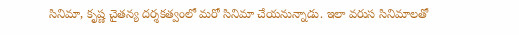సినిమా, కృష్ణ చైతన్య దర్శకత్వంలో మరో సినిమా చేయనున్నాడు. ఇలా వరుస సినిమాలతో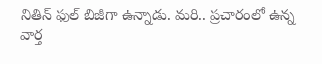నితిన్ ఫుల్ బిజీగా ఉన్నాడు. మరి.. ప్రచారంలో ఉన్న వార్త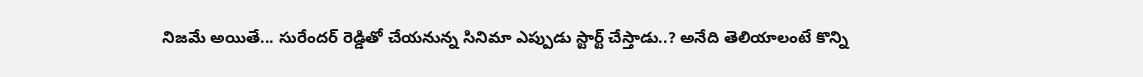నిజమే అయితే... సురేందర్ రెడ్డితో చేయనున్న సినిమా ఎప్పుడు స్టార్ట్ చేస్తాడు..? అనేది తెలియాలంటే కొన్ని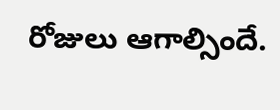రోజులు ఆగాల్సిందే.